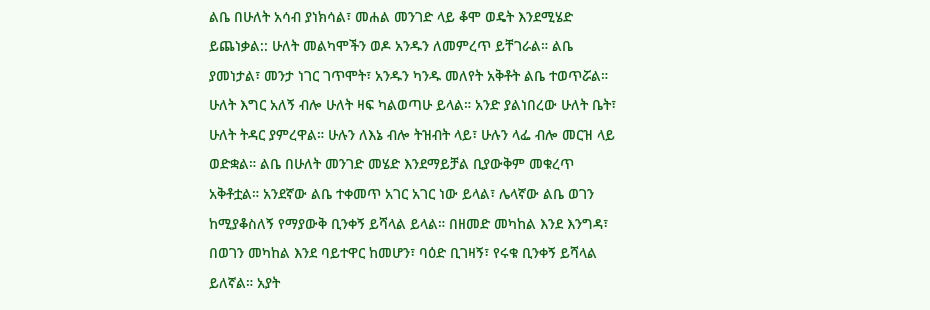ልቤ በሁለት አሳብ ያነክሳል፣ መሐል መንገድ ላይ ቆሞ ወዴት እንደሚሄድ ይጨነቃል:: ሁለት መልካሞችን ወዶ አንዱን ለመምረጥ ይቸገራል። ልቤ ያመነታል፣ መንታ ነገር ገጥሞት፣ አንዱን ካንዱ መለየት አቅቶት ልቤ ተወጥሯል። ሁለት እግር አለኝ ብሎ ሁለት ዛፍ ካልወጣሁ ይላል። አንድ ያልነበረው ሁለት ቤት፣ ሁለት ትዳር ያምረዋል። ሁሉን ለእኔ ብሎ ትዝብት ላይ፣ ሁሉን ላፌ ብሎ መርዝ ላይ ወድቋል። ልቤ በሁለት መንገድ መሄድ እንደማይቻል ቢያውቅም መቁረጥ አቅቶቷል። አንደኛው ልቤ ተቀመጥ አገር አገር ነው ይላል፣ ሌላኛው ልቤ ወገን ከሚያቆስለኝ የማያውቅ ቢንቀኝ ይሻላል ይላል። በዘመድ መካከል እንደ እንግዳ፣ በወገን መካከል እንደ ባይተዋር ከመሆን፣ ባዕድ ቢገዛኝ፣ የሩቁ ቢንቀኝ ይሻላል ይለኛል። አያት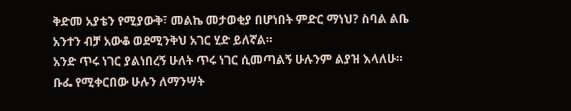ቅድመ አያቴን የሚያውቅ፣ መልኬ መታወቂያ በሆነበት ምድር ማነህ? ስባል ልቤ አንተን ብቻ አውቆ ወደሚንቅህ አገር ሂድ ይለኛል።
አንድ ጥሩ ነገር ያልነበረኝ ሁለት ጥሩ ነገር ሲመጣልኝ ሁሉንም ልያዝ እላለሁ። ቡፌ የሚቀርበው ሁሉን ለማንሣት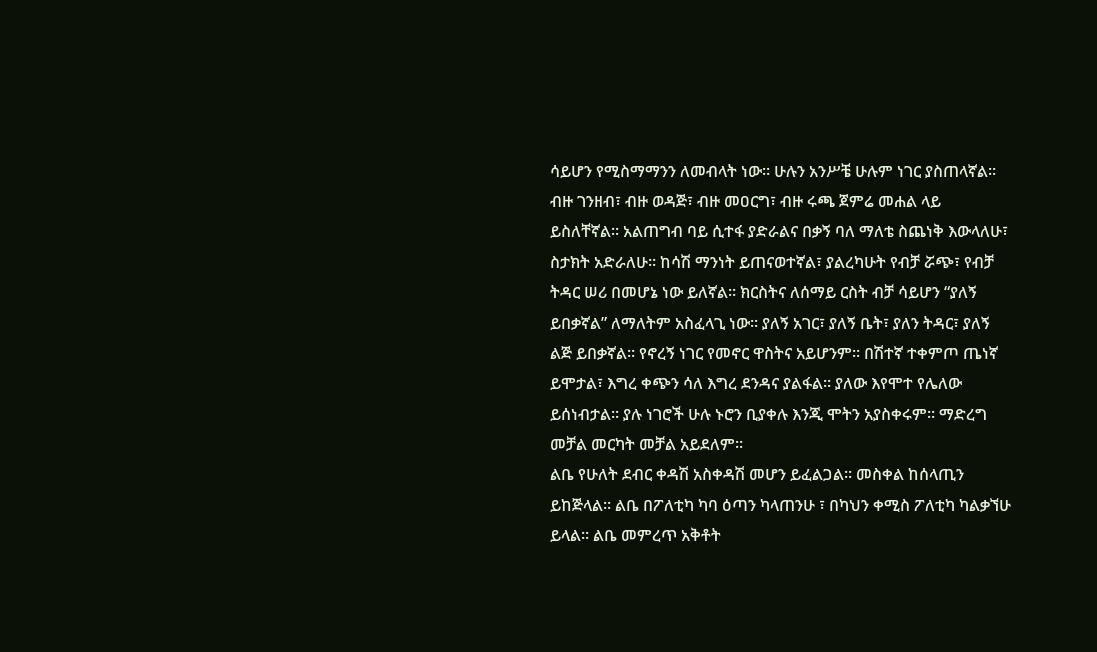ሳይሆን የሚስማማንን ለመብላት ነው። ሁሉን አንሥቼ ሁሉም ነገር ያስጠላኛል። ብዙ ገንዘብ፣ ብዙ ወዳጅ፣ ብዙ መዐርግ፣ ብዙ ሩጫ ጀምሬ መሐል ላይ ይስለቸኛል። አልጠግብ ባይ ሲተፋ ያድራልና በቃኝ ባለ ማለቴ ስጨነቅ እውላለሁ፣ ስታክት አድራለሁ። ከሳሽ ማንነት ይጠናወተኛል፣ ያልረካሁት የብቻ ሯጭ፣ የብቻ ትዳር ሠሪ በመሆኔ ነው ይለኛል። ክርስትና ለሰማይ ርስት ብቻ ሳይሆን “ያለኝ ይበቃኛል” ለማለትም አስፈላጊ ነው። ያለኝ አገር፣ ያለኝ ቤት፣ ያለን ትዳር፣ ያለኝ ልጅ ይበቃኛል። የኖረኝ ነገር የመኖር ዋስትና አይሆንም። በሽተኛ ተቀምጦ ጤነኛ ይሞታል፣ እግረ ቀጭን ሳለ እግረ ደንዳና ያልፋል። ያለው እየሞተ የሌለው ይሰነብታል። ያሉ ነገሮች ሁሉ ኑሮን ቢያቀሉ እንጂ ሞትን አያስቀሩም። ማድረግ መቻል መርካት መቻል አይደለም።
ልቤ የሁለት ደብር ቀዳሽ አስቀዳሽ መሆን ይፈልጋል። መስቀል ከሰላጢን ይከጅላል። ልቤ በፖለቲካ ካባ ዕጣን ካላጠንሁ ፣ በካህን ቀሚስ ፖለቲካ ካልቃኘሁ ይላል። ልቤ መምረጥ አቅቶት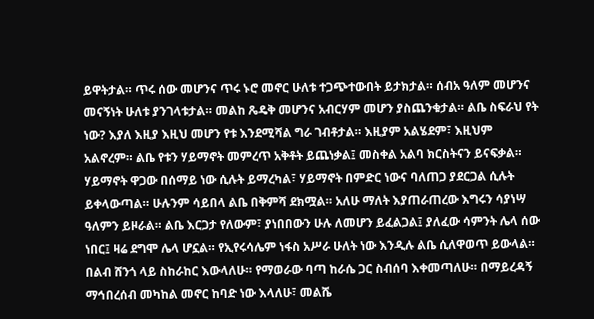ይዋትታል። ጥሩ ሰው መሆንና ጥሩ ኑሮ መኖር ሁለቱ ተጋጭተውበት ይታክታል። ሰብአ ዓለም መሆንና መናኝነት ሁለቱ ያንገላቱታል። መልከ ጼዴቅ መሆንና አብርሃም መሆን ያስጨንቁታል። ልቤ ስፍራህ የት ነው? እያለ እዚያ እዚህ መሆን የቱ እንደሚሻል ግራ ገብቶታል። እዚያም አልሄደም፣ እዚህም አልኖረም። ልቤ የቱን ሃይማኖት መምረጥ አቅቶት ይጨነቃል፤ መስቀል አልባ ክርስትናን ይናፍቃል። ሃይማኖት ዋጋው በሰማይ ነው ሲሉት ይማረካል፣ ሃይማኖት በምድር ነውና ባለጠጋ ያደርጋል ሲሉት ይቀላውጣል። ሁሉንም ሳይበላ ልቤ በቅምሻ ደክሟል። አለሁ ማለት እያጠራጠረው እግሩን ሳያነሣ ዓለምን ይዞራል። ልቤ እርጋታ የለውም፣ ያነበበውን ሁሉ ለመሆን ይፈልጋል፤ ያለፈው ሳምንት ሌላ ሰው ነበር፤ ዛሬ ደግሞ ሌላ ሆኗል። የኢየሩሳሌም ነፋስ አሥራ ሁለት ነው እንዲሉ ልቤ ሲለዋወጥ ይውላል። በልብ ሸንጎ ላይ ስከራከር እውላለሁ። የማወራው ባጣ ከራሴ ጋር ስብሰባ እቀመጣለሁ። በማይረዳኝ ማኅበረሰብ መካከል መኖር ከባድ ነው እላለሁ፣ መልሼ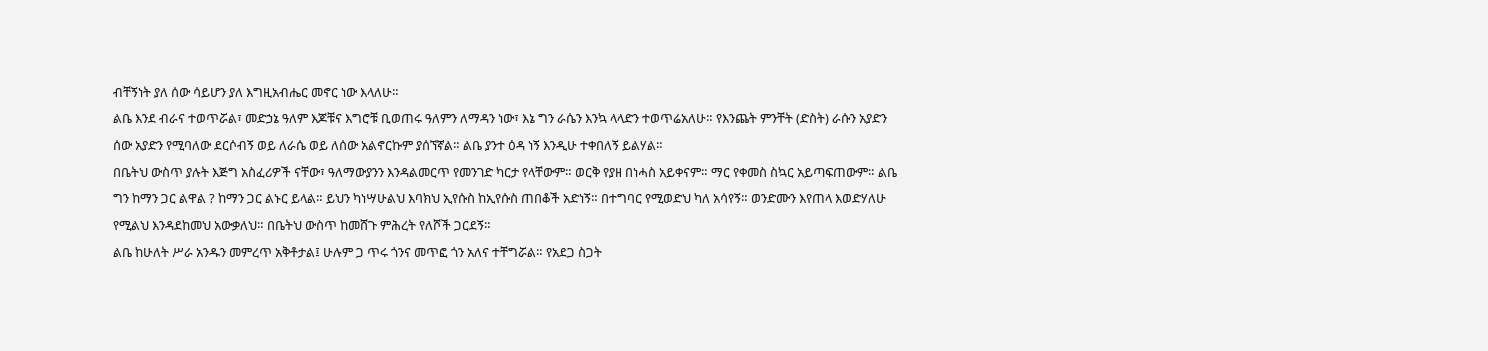ብቸኝነት ያለ ሰው ሳይሆን ያለ እግዚአብሔር መኖር ነው እላለሁ።
ልቤ እንደ ብራና ተወጥሯል፣ መድኃኔ ዓለም እጆቹና እግሮቹ ቢወጠሩ ዓለምን ለማዳን ነው፣ እኔ ግን ራሴን እንኳ ላላድን ተወጥሬአለሁ። የእንጨት ምንቸት (ድስት) ራሱን አያድን ሰው አያድን የሚባለው ደርሶብኝ ወይ ለራሴ ወይ ለሰው አልኖርኩም ያሰኘኛል። ልቤ ያንተ ዕዳ ነኝ እንዲሁ ተቀበለኝ ይልሃል።
በቤትህ ውስጥ ያሉት እጅግ አስፈሪዎች ናቸው፣ ዓለማውያንን እንዳልመርጥ የመንገድ ካርታ የላቸውም። ወርቅ የያዘ በነሓስ አይቀናም። ማር የቀመስ ስኳር አይጣፍጠውም። ልቤ ግን ከማን ጋር ልዋል ? ከማን ጋር ልኑር ይላል። ይህን ካነሣሁልህ እባክህ ኢየሱስ ከኢየሱስ ጠበቆች አድነኝ። በተግባር የሚወድህ ካለ አሳየኝ። ወንድሙን እየጠላ እወድሃለሁ የሚልህ እንዳደከመህ አውቃለህ። በቤትህ ውስጥ ከመሸጉ ምሕረት የለሾች ጋርደኝ።
ልቤ ከሁለት ሥራ አንዱን መምረጥ አቅቶታል፤ ሁሉም ጋ ጥሩ ጎንና መጥፎ ጎን አለና ተቸግሯል። የአደጋ ስጋት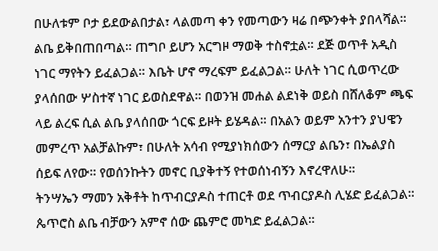በሁለቱም ቦታ ይደውልበታል፣ ላልመጣ ቀን የመጣውን ዛሬ በጭንቀት ያበላሻል።
ልቤ ይቅበጠበጣል። ጠግቦ ይሆን አርግዞ ማወቅ ተስኖቷል። ደጅ ወጥቶ አዲስ ነገር ማየትን ይፈልጋል። እቤት ሆኖ ማረፍም ይፈልጋል። ሁለት ነገር ሲወጥረው ያላሰበው ሦስተኛ ነገር ይወስደዋል። በወንዝ መሐል ልደነቅ ወይስ በሸለቆም ጫፍ ላይ ልረፍ ሲል ልቤ ያላሰበው ጎርፍ ይዞት ይሄዳል። በአልን ወይም አንተን ያህዌን መምረጥ አልቻልኩም፣ በሁለት አሳብ የሚያነክሰውን ሰማርያ ልቤን፣ በኤልያስ ሰይፍ ለየው። የወሰንኩትን መኖር ቢያቅተኝ የተወሰነብኝን እኖረዋለሁ።
ትንሣኤን ማመን አቅቶት ከጥብርያዶስ ተጠርቶ ወደ ጥብርያዶስ ሊሄድ ይፈልጋል። ጴጥሮስ ልቤ ብቻውን አምኖ ሰው ጨምሮ መካድ ይፈልጋል።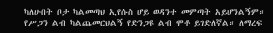ካለሁበት ቦታ ካልመጣህ ኢየሱስ ሆይ ወዳንተ መምጣት አይሆንልኝም። የሥጋን ልብ ካልጨመርህልኝ የድንጋዩ ልብ ሞቶ ይገድለኛል። ለማረፍ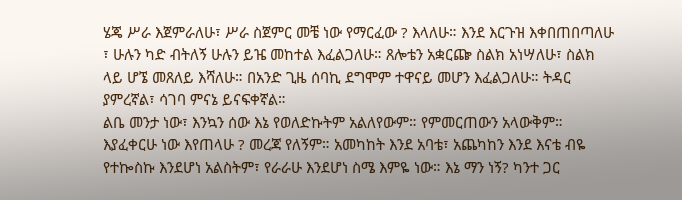ሄጄ ሥራ እጀምራለሁ፣ ሥራ ስጀምር መቼ ነው የማርፈው ? እላለሁ። እንደ እርጉዝ እቀበጠበጣለሁ ፣ ሁሉን ካድ ብትለኝ ሁሉን ይዤ መከተል እፈልጋለሁ። ጸሎቴን አቋርጬ ስልክ አነሣለሁ፣ ስልክ ላይ ሆኜ መጸለይ እሻለሁ። በአንድ ጊዜ ሰባኪ ደግሞም ተዋናይ መሆን እፈልጋለሁ። ትዳር ያምረኛል፣ ሳገባ ምናኔ ይናፍቀኛል።
ልቤ መንታ ነው፣ እንኳን ሰው እኔ የወለድኩትም አልለየውም። የምመርጠውን አላውቅም። እያፈቀርሁ ነው እየጠላሁ ? መረጃ የለኝም። አመካከት እንደ አባቴ፣ አጨካከን እንደ እናቴ ብዬ የተኰስኩ እንደሆነ አልስትም፣ የራራሁ እንደሆነ ስሜ እምዬ ነው። እኔ ማን ነኝ? ካንተ ጋር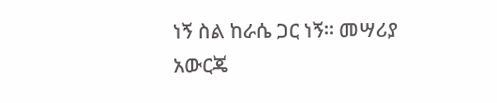ነኝ ስል ከራሴ ጋር ነኝ። መሣሪያ አውርጄ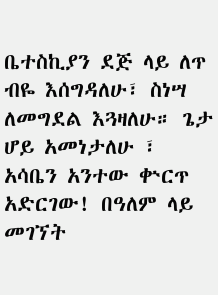ቤተስኪያን ደጅ ላይ ለጥ ብዬ እሰግዳለሁ፣ ስነሣ ለመግደል እጓዛለሁ። ጌታ ሆይ አመነታለሁ ፣ አሳቤን አንተው ቍርጥ አድርገው! በዓለም ላይ መገኘት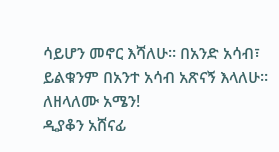ሳይሆን መኖር እሻለሁ። በአንድ አሳብ፣ ይልቁንም በአንተ አሳብ አጽናኝ እላለሁ። ለዘላለሙ አሜን!
ዲያቆን አሸናፊ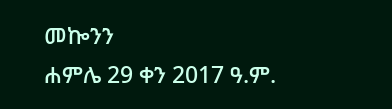መኰንን
ሐምሌ 29 ቀን 2017 ዓ.ም.